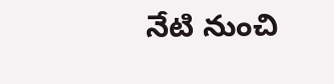నేటి నుంచి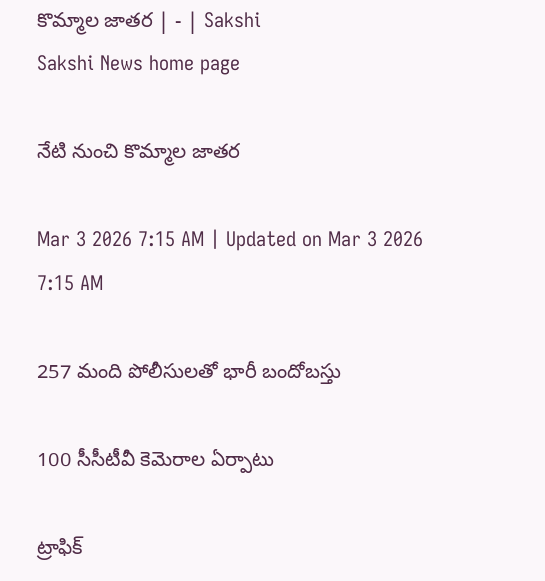కొమ్మాల జాతర | - | Sakshi
Sakshi News home page

నేటి నుంచి కొమ్మాల జాతర

Mar 3 2026 7:15 AM | Updated on Mar 3 2026 7:15 AM

257 మంది పోలీసులతో భారీ బందోబస్తు

100 సీసీటీవీ కెమెరాల ఏర్పాటు

ట్రాఫిక్‌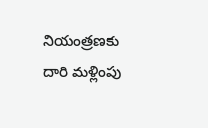నియంత్రణకు దారి మళ్లింపు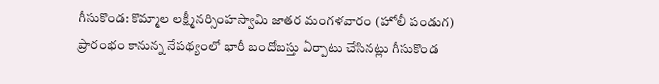గీసుకొండ: కొమ్మాల లక్ష్మీనర్సింహస్వామి జాతర మంగళవారం (హోలీ పండుగ) ప్రారంభం కానున్న నేపథ్యంలో భారీ బందోబస్తు ఏర్పాటు చేసినట్లు గీసుకొండ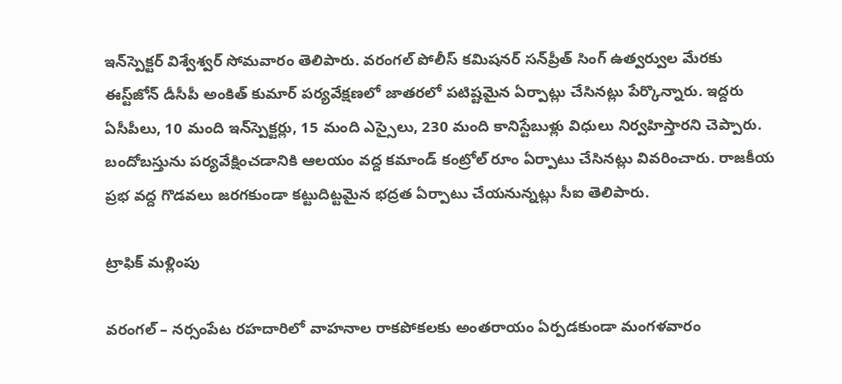ఇన్‌స్పెక్టర్‌ విశ్వేశ్వర్‌ సోమవారం తెలిపారు. వరంగల్‌ పోలీస్‌ కమిషనర్‌ సన్‌ప్రీత్‌ సింగ్‌ ఉత్వర్వుల మేరకు ఈస్ట్‌జోన్‌ డీసీపీ అంకిత్‌ కుమార్‌ పర్యవేక్షణలో జాతరలో పటిష్టమైన ఏర్పాట్లు చేసినట్లు పేర్కొన్నారు. ఇద్దరు ఏసీపీలు, 10 మంది ఇన్‌స్పెక్టర్లు, 15 మంది ఎస్సైలు, 230 మంది కానిస్టేబుళ్లు విధులు నిర్వహిస్తారని చెప్పారు. బందోబస్తును పర్యవేక్షించడానికి ఆలయం వద్ద కమాండ్‌ కంట్రోల్‌ రూం ఏర్పాటు చేసినట్లు వివరించారు. రాజకీయ ప్రభ వద్ద గొడవలు జరగకుండా కట్టుదిట్టమైన భద్రత ఏర్పాటు చేయనున్నట్లు సీఐ తెలిపారు.

ట్రాఫిక్‌ మళ్లింపు

వరంగల్‌ – నర్సంపేట రహదారిలో వాహనాల రాకపోకలకు అంతరాయం ఏర్పడకుండా మంగళవారం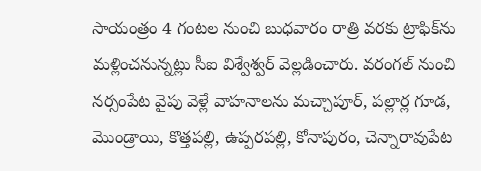సాయంత్రం 4 గంటల నుంచి బుధవారం రాత్రి వరకు ట్రాఫిక్‌ను మళ్లించనున్నట్లు సీఐ విశ్వేశ్వర్‌ వెల్లడించారు. వరంగల్‌ నుంచి నర్సంపేట వైపు వెళ్లే వాహనాలను మచ్చాపూర్‌, పల్లార్ల గూడ, మొండ్రాయి, కొత్తపల్లి, ఉప్పరపల్లి, కోనాపురం, చెన్నారావుపేట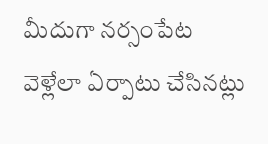మీదుగా నర్సంపేట వెళ్లేలా ఏర్పాటు చేసినట్లు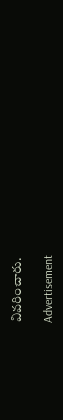వివరించారు.

Advertisement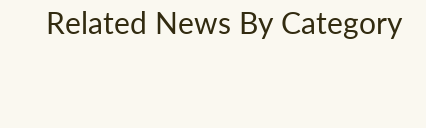Related News By Category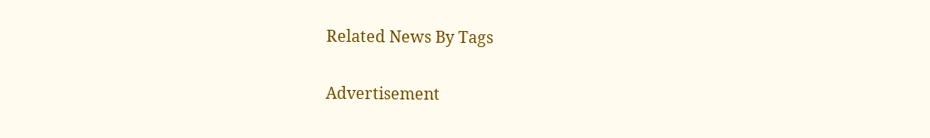Related News By Tags

Advertisement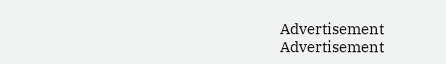Advertisement
Advertisement